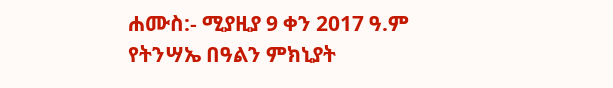ሐሙስ:- ሚያዚያ 9 ቀን 2017 ዓ.ም
የትንሣኤ በዓልን ምክኒያት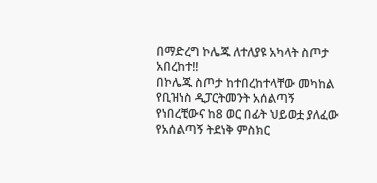በማድረግ ኮሌጁ ለተለያዩ አካላት ስጦታ አበረከተ!!
በኮሌጁ ስጦታ ከተበረከተላቸው መካከል የቢዝነስ ዲፓርትመንት አሰልጣኝ የነበረቺውና ከ8 ወር በፊት ህይወቷ ያለፈው የአሰልጣኝ ትደነቅ ምስክር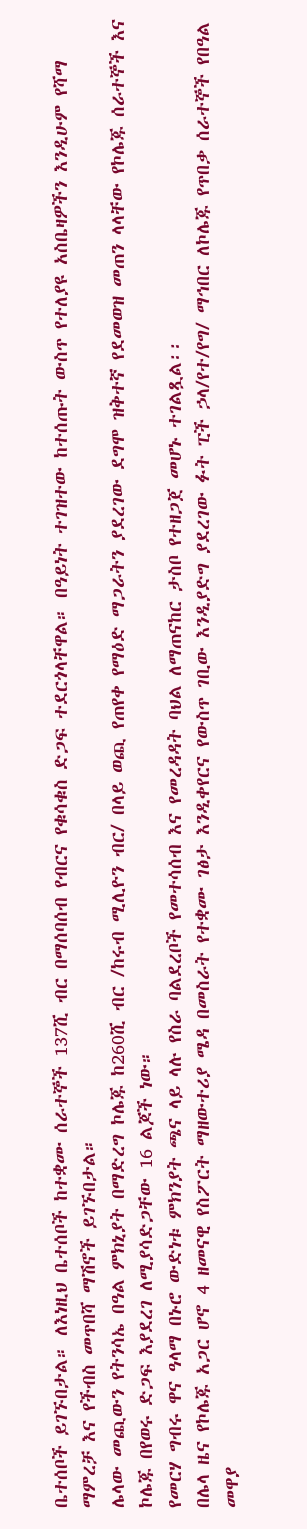ቤተሰቦች ይገኙበታል። ለእነዚህ ቤተሰቦች ከተቋሙ ሰራተኞች 137ሺ ብር በማሰባሰብ የብርና የቁሳቁስ ድጋፍ ተደርጎላቸዋል። በዓይነት ተገዝተው ከተሰጡት ውስጥ የተለያዩ አስቤዛዎችን እንዲሁም የሻማ ማምረቻ እና የችብስ መጥበሻ ማሽኖች ይገኙበታል።
ሌላው መጪውን የትንሳኤ በዓል ምክኒያት በማድረግ ኮሌጁ ከ260ሺ ብር /ከሩብ ሚሊዮን ብር/ በላይ ወጪ የጠየቀ የማዕድ ማጋራትን ያደረገው ደግሞ ዝቅተኛ የደመወዝ መጠን ላላቸው የኮሌጁ ሰራተኞች እና ኮሌጁ በየወሩ ድጋፍ እያደረገ ለሚያሳድጋቸው 16 ልጆች ነው።
የመርሃ ግብሩ ዋና ዓላማ በኑሮ ውድነቱ ምክንያት ጫና ላይ ላሉ የስራ ባልደረቦች የመተሳሰብ እና የመረዳዳት ባህል ለማጠናከር ታስቦ የተዘጋጀ መሆኑ ተገልጿል፡፡
በሌላ ዜና የኮሌጁ አጋር ሆኖ 4 ዘመናዊ የስፖርት ማዘውተሪያ ሜዳ በመስራት የተቋሙ ገፅታ እንዲቀየርና የውስጥ ገቢው እንዲያድግ ያደረገው ፉት ፒች ኃላ/የተ/የግ/ ማኅበር ለኮሌጁ የጥበቃ ሰራተኞች የበዓል መዋያ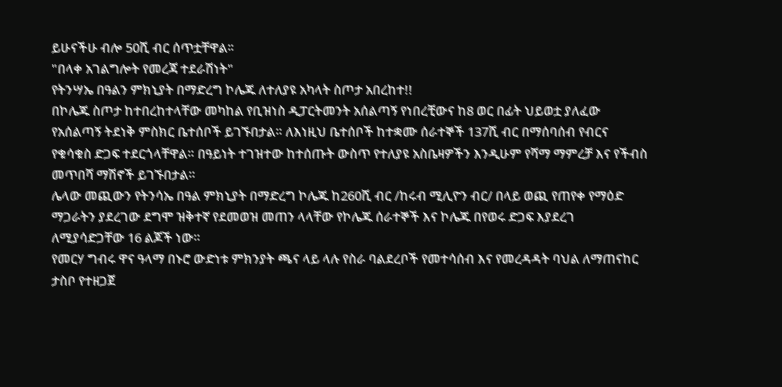ይሁናችሁ ብሎ 50ሺ ብር ሰጥቷቸዋል፡፡
"በላቀ አገልግሎት የመረጃ ተደራሽነት"
የትንሣኤ በዓልን ምክኒያት በማድረግ ኮሌጁ ለተለያዩ አካላት ስጦታ አበረከተ!!
በኮሌጁ ስጦታ ከተበረከተላቸው መካከል የቢዝነስ ዲፓርትመንት አሰልጣኝ የነበረቺውና ከ8 ወር በፊት ህይወቷ ያለፈው የአሰልጣኝ ትደነቅ ምስክር ቤተሰቦች ይገኙበታል። ለእነዚህ ቤተሰቦች ከተቋሙ ሰራተኞች 137ሺ ብር በማሰባሰብ የብርና የቁሳቁስ ድጋፍ ተደርጎላቸዋል። በዓይነት ተገዝተው ከተሰጡት ውስጥ የተለያዩ አስቤዛዎችን እንዲሁም የሻማ ማምረቻ እና የችብስ መጥበሻ ማሽኖች ይገኙበታል።
ሌላው መጪውን የትንሳኤ በዓል ምክኒያት በማድረግ ኮሌጁ ከ260ሺ ብር /ከሩብ ሚሊዮን ብር/ በላይ ወጪ የጠየቀ የማዕድ ማጋራትን ያደረገው ደግሞ ዝቅተኛ የደመወዝ መጠን ላላቸው የኮሌጁ ሰራተኞች እና ኮሌጁ በየወሩ ድጋፍ እያደረገ ለሚያሳድጋቸው 16 ልጆች ነው።
የመርሃ ግብሩ ዋና ዓላማ በኑሮ ውድነቱ ምክንያት ጫና ላይ ላሉ የስራ ባልደረቦች የመተሳሰብ እና የመረዳዳት ባህል ለማጠናከር ታስቦ የተዘጋጀ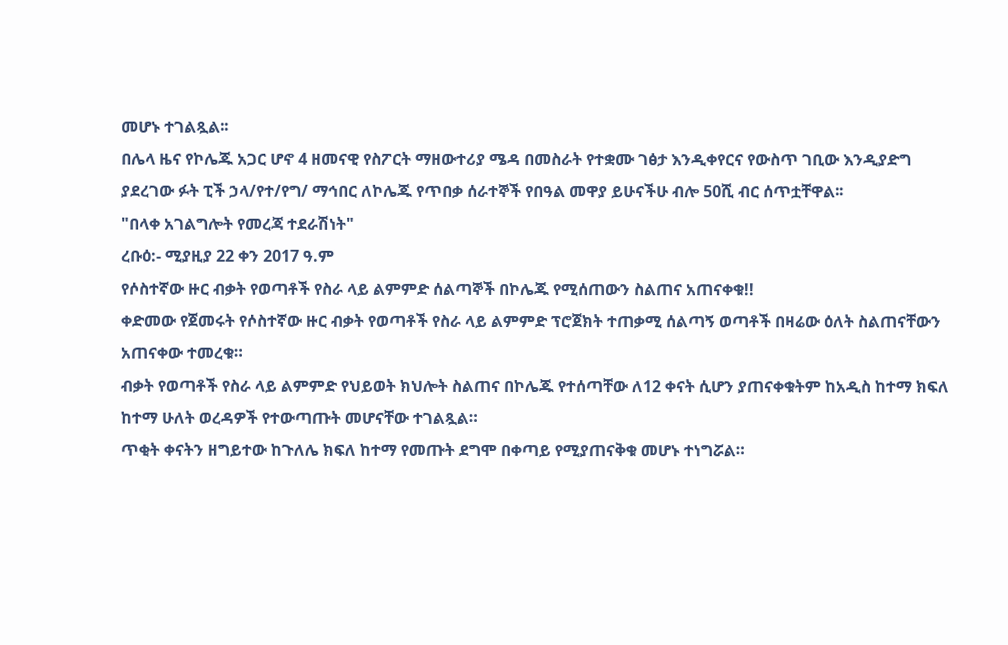መሆኑ ተገልጿል፡፡
በሌላ ዜና የኮሌጁ አጋር ሆኖ 4 ዘመናዊ የስፖርት ማዘውተሪያ ሜዳ በመስራት የተቋሙ ገፅታ እንዲቀየርና የውስጥ ገቢው እንዲያድግ ያደረገው ፉት ፒች ኃላ/የተ/የግ/ ማኅበር ለኮሌጁ የጥበቃ ሰራተኞች የበዓል መዋያ ይሁናችሁ ብሎ 50ሺ ብር ሰጥቷቸዋል፡፡
"በላቀ አገልግሎት የመረጃ ተደራሽነት"
ረቡዕ:- ሚያዚያ 22 ቀን 2017 ዓ.ም
የሶስተኛው ዙር ብቃት የወጣቶች የስራ ላይ ልምምድ ሰልጣኞች በኮሌጁ የሚሰጠውን ስልጠና አጠናቀቁ!!
ቀድመው የጀመሩት የሶስተኛው ዙር ብቃት የወጣቶች የስራ ላይ ልምምድ ፕሮጀክት ተጠቃሚ ሰልጣኝ ወጣቶች በዛሬው ዕለት ስልጠናቸውን አጠናቀው ተመረቁ።
ብቃት የወጣቶች የስራ ላይ ልምምድ የህይወት ክህሎት ስልጠና በኮሌጁ የተሰጣቸው ለ12 ቀናት ሲሆን ያጠናቀቁትም ከአዲስ ከተማ ክፍለ ከተማ ሁለት ወረዳዎች የተውጣጡት መሆናቸው ተገልጿል።
ጥቂት ቀናትን ዘግይተው ከጉለሌ ክፍለ ከተማ የመጡት ደግሞ በቀጣይ የሚያጠናቅቁ መሆኑ ተነግሯል።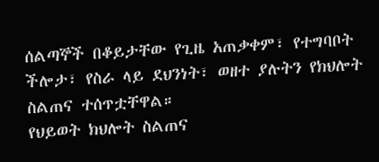ሰልጣኞች በቆይታቸው የጊዜ አጠቃቀም፣ የተግባቦት ችሎታ፣ የስራ ላይ ደህንነት፣ ወዘተ ያሉትን የክህሎት ስልጠና ተሰጥቷቸዋል።
የህይወት ክህሎት ስልጠና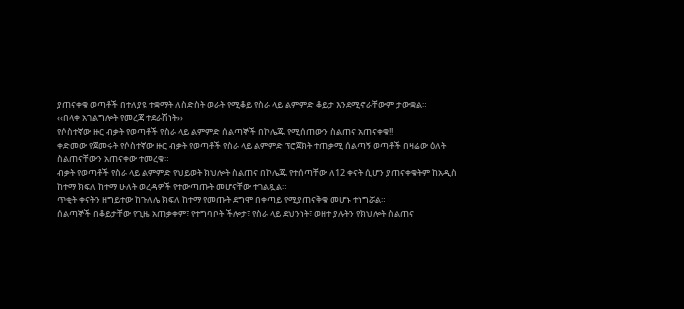ያጠናቀቁ ወጣቶች በተለያዩ ተቋማት ለስድስት ወራት የሚቆይ የስራ ላይ ልምምድ ቆይታ እንደሚኖራቸውም ታውቋል።
‹‹በላቀ አገልግሎት የመረጃ ተደራሽነት››
የሶስተኛው ዙር ብቃት የወጣቶች የስራ ላይ ልምምድ ሰልጣኞች በኮሌጁ የሚሰጠውን ስልጠና አጠናቀቁ!!
ቀድመው የጀመሩት የሶስተኛው ዙር ብቃት የወጣቶች የስራ ላይ ልምምድ ፕሮጀክት ተጠቃሚ ሰልጣኝ ወጣቶች በዛሬው ዕለት ስልጠናቸውን አጠናቀው ተመረቁ።
ብቃት የወጣቶች የስራ ላይ ልምምድ የህይወት ክህሎት ስልጠና በኮሌጁ የተሰጣቸው ለ12 ቀናት ሲሆን ያጠናቀቁትም ከአዲስ ከተማ ክፍለ ከተማ ሁለት ወረዳዎች የተውጣጡት መሆናቸው ተገልጿል።
ጥቂት ቀናትን ዘግይተው ከጉለሌ ክፍለ ከተማ የመጡት ደግሞ በቀጣይ የሚያጠናቅቁ መሆኑ ተነግሯል።
ሰልጣኞች በቆይታቸው የጊዜ አጠቃቀም፣ የተግባቦት ችሎታ፣ የስራ ላይ ደህንነት፣ ወዘተ ያሉትን የክህሎት ስልጠና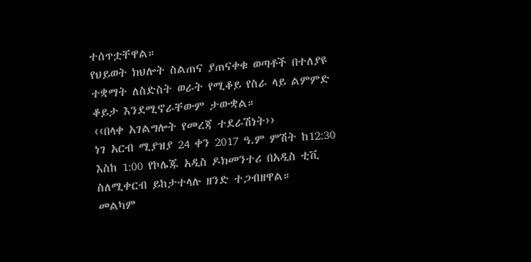ተሰጥቷቸዋል።
የህይወት ክህሎት ስልጠና ያጠናቀቁ ወጣቶች በተለያዩ ተቋማት ለስድስት ወራት የሚቆይ የስራ ላይ ልምምድ ቆይታ እንደሚኖራቸውም ታውቋል።
‹‹በላቀ አገልግሎት የመረጃ ተደራሽነት››
ነገ አርብ ሚያዝያ 24 ቀን 2017 ዓ.ም ምሽት ከ12:30 እስከ 1:00 የኮሌጁ አዲስ ዶክመንተሪ በአዲስ ቲቪ ስለሚቀርብ ይከታተላሉ ዘንድ ተጋብዘዋል።
መልካም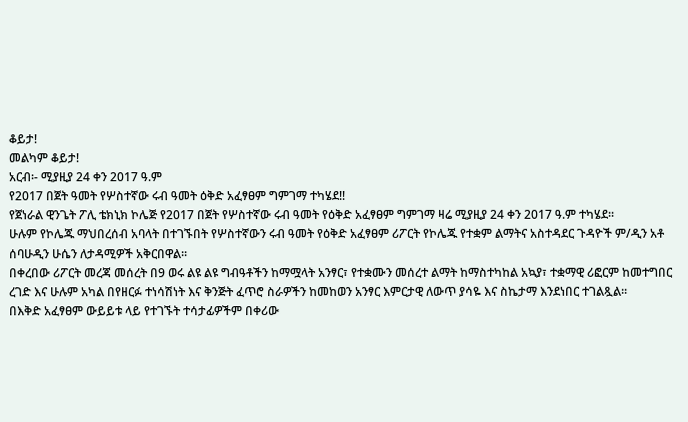ቆይታ!
መልካም ቆይታ!
አርብ፡- ሚያዚያ 24 ቀን 2017 ዓ.ም
የ2017 በጀት ዓመት የሦስተኛው ሩብ ዓመት ዕቅድ አፈፃፀም ግምገማ ተካሄደ!!
የጀነራል ዊንጌት ፖሊ ቴክኒክ ኮሌጅ የ2017 በጀት የሦስተኛው ሩብ ዓመት የዕቅድ አፈፃፀም ግምገማ ዛሬ ሚያዚያ 24 ቀን 2017 ዓ.ም ተካሄደ፡፡
ሁሉም የኮሌጁ ማህበረሰብ አባላት በተገኙበት የሦስተኛውን ሩብ ዓመት የዕቅድ አፈፃፀም ሪፖርት የኮሌጁ የተቋም ልማትና አስተዳደር ጉዳዮች ም/ዲን አቶ ሰባሁዲን ሁሴን ለታዳሚዎች አቅርበዋል፡፡
በቀረበው ሪፖርት መረጃ መሰረት በ9 ወሩ ልዩ ልዩ ግብዓቶችን ከማሟላት አንፃር፣ የተቋሙን መሰረተ ልማት ከማስተካከል አኳያ፣ ተቋማዊ ሪፎርም ከመተግበር ረገድ እና ሁሉም አካል በየዘርፉ ተነሳሽነት እና ቅንጅት ፈጥሮ ስራዎችን ከመከወን አንፃር እምርታዊ ለውጥ ያሳዬ እና ስኬታማ እንደነበር ተገልጿል፡፡
በእቅድ አፈፃፀም ውይይቱ ላይ የተገኙት ተሳታፊዎችም በቀሪው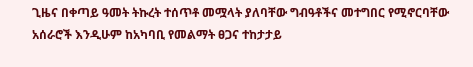ጊዜና በቀጣይ ዓመት ትኩረት ተሰጥቶ መሟላት ያለባቸው ግብዓቶችና መተግበር የሚኖርባቸው አሰራሮች እንዲሁም ከአካባቢ የመልማት ፀጋና ተከታታይ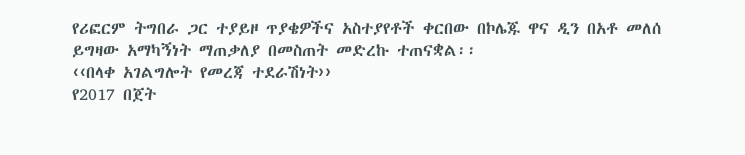የሪፎርም ትግበራ ጋር ተያይዞ ጥያቄዎችና አስተያየቶች ቀርበው በኮሌጁ ዋና ዲን በአቶ መለሰ ይግዛው አማካኝነት ማጠቃለያ በመስጠት መድረኩ ተጠናቋል፡፡
‹‹በላቀ አገልግሎት የመረጃ ተደራሽነት››
የ2017 በጀት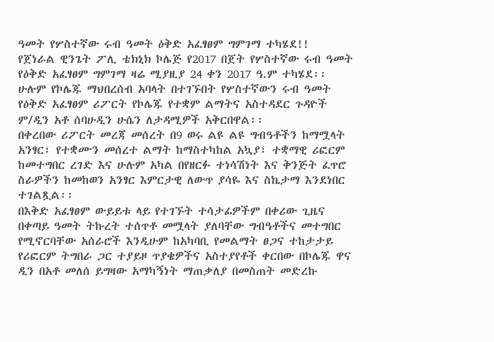ዓመት የሦስተኛው ሩብ ዓመት ዕቅድ አፈፃፀም ግምገማ ተካሄደ!!
የጀነራል ዊንጌት ፖሊ ቴክኒክ ኮሌጅ የ2017 በጀት የሦስተኛው ሩብ ዓመት የዕቅድ አፈፃፀም ግምገማ ዛሬ ሚያዚያ 24 ቀን 2017 ዓ.ም ተካሄደ፡፡
ሁሉም የኮሌጁ ማህበረሰብ አባላት በተገኙበት የሦስተኛውን ሩብ ዓመት የዕቅድ አፈፃፀም ሪፖርት የኮሌጁ የተቋም ልማትና አስተዳደር ጉዳዮች ም/ዲን አቶ ሰባሁዲን ሁሴን ለታዳሚዎች አቅርበዋል፡፡
በቀረበው ሪፖርት መረጃ መሰረት በ9 ወሩ ልዩ ልዩ ግብዓቶችን ከማሟላት አንፃር፣ የተቋሙን መሰረተ ልማት ከማስተካከል አኳያ፣ ተቋማዊ ሪፎርም ከመተግበር ረገድ እና ሁሉም አካል በየዘርፉ ተነሳሽነት እና ቅንጅት ፈጥሮ ስራዎችን ከመከወን አንፃር እምርታዊ ለውጥ ያሳዬ እና ስኬታማ እንደነበር ተገልጿል፡፡
በእቅድ አፈፃፀም ውይይቱ ላይ የተገኙት ተሳታፊዎችም በቀሪው ጊዜና በቀጣይ ዓመት ትኩረት ተሰጥቶ መሟላት ያለባቸው ግብዓቶችና መተግበር የሚኖርባቸው አሰራሮች እንዲሁም ከአካባቢ የመልማት ፀጋና ተከታታይ የሪፎርም ትግበራ ጋር ተያይዞ ጥያቄዎችና አስተያየቶች ቀርበው በኮሌጁ ዋና ዲን በአቶ መለሰ ይግዛው አማካኝነት ማጠቃለያ በመስጠት መድረኩ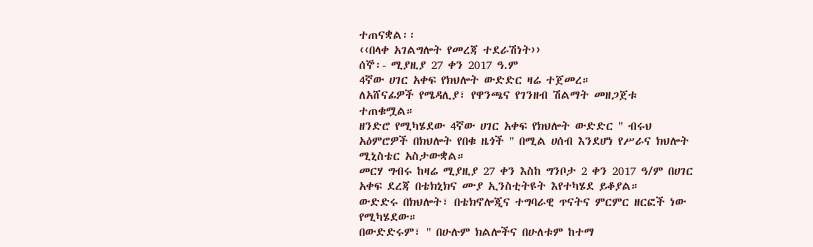ተጠናቋል፡፡
‹‹በላቀ አገልግሎት የመረጃ ተደራሽነት››
ሰኞ፡- ሚያዚያ 27 ቀን 2017 ዓ.ም
4ኛው ሀገር አቀፍ የክህሎት ውድድር ዛሬ ተጀመረ።
ለአሸናፊዎች የሜዳሊያ፣ የዋንጫና የገንዘብ ሽልማት መዘጋጀቱ ተጠቁሟል።
ዘንድሮ የሚካሄደው 4ኛው ሀገር አቀፍ የክህሎት ውድድር " ብሩህ አዕምሮዎች በክህሎት የበቁ ዜጎች " በሚል ሀሰብ እንደሆነ የሥራና ክህሎት ሚኒስቴር አስታውቋል።
መርሃ ግብሩ ከዛሬ ሚያዚያ 27 ቀን እስከ ግንቦታ 2 ቀን 2017 ዓ/ም በሀገር አቀፍ ደረጃ በቴክኒክና ሙያ ኢንስቲትዩት እየተካሄደ ይቆያል።
ውድድሩ በክህሎት፣ በቴክኖሎጂና ተግባራዊ ጥናትና ምርምር ዘርፎች ነው የሚካሄደው።
በውድድሩም፣ " በሁሉም ክልሎችና በሁለቱም ከተማ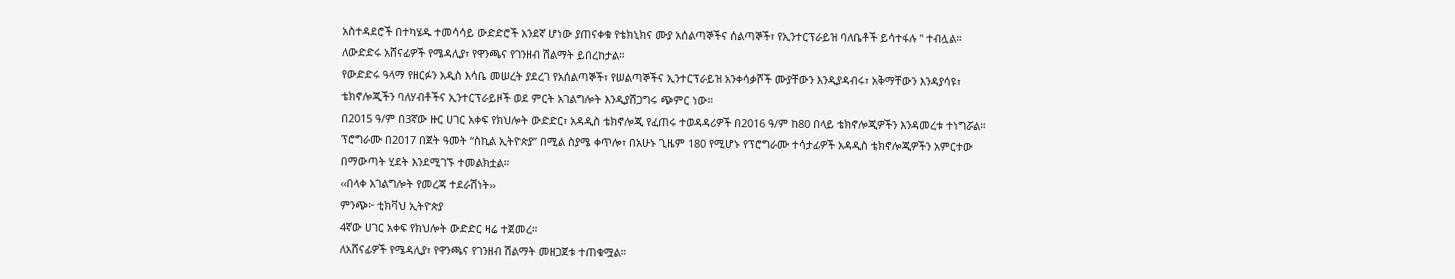አስተዳደሮች በተካሄዱ ተመሳሳይ ውድድሮች አንደኛ ሆነው ያጠናቀቁ የቴክኒክና ሙያ አሰልጣኞችና ሰልጣኞች፣ የኢንተርፕራይዝ ባለቤቶች ይሳተፋሉ " ተብሏል።
ለውድድሩ አሸናፊዎች የሜዳሊያ፣ የዋንጫና የገንዘብ ሽልማት ይበረከታል።
የውድድሩ ዓላማ የዘርፉን አዲስ እሳቤ መሠረት ያደረገ የአሰልጣኞች፣ የሠልጣኞችና ኢንተርፕራይዝ አንቀሳቃሾች ሙያቸውን እንዲያዳብሩ፣ አቅማቸውን እንዳያሳዩ፣ ቴክኖሎጂችን ባለሃብቶችና ኢንተርፕራይዞች ወደ ምርት አገልግሎት እንዲያሸጋግሩ ጭምር ነው።
በ2015 ዓ/ም በ3ኛው ዙር ሀገር አቀፍ የክህሎት ውድድር፣ አዳዲስ ቴክኖሎጂ የፈጠሩ ተወዳዳሪዎች በ2016 ዓ/ም ከ80 በላይ ቴክኖሎጂዎችን እንዳመረቱ ተነግሯል።
ፕሮግራሙ በ2017 በጀት ዓመት “ስኪል ኢትዮጵያ” በሚል ስያሜ ቀጥሎ፣ በአሁኑ ጊዜም 180 የሚሆኑ የፕሮግራሙ ተሳታፊዎች አዳዲስ ቴክኖሎጂዎችን አምርተው በማውጣት ሂደት እንደሚገኙ ተመልክቷል።
‹‹በላቀ አገልግሎት የመረጃ ተደራሽነት››
ምንጭ፦ ቲክቫህ ኢትዮጵያ
4ኛው ሀገር አቀፍ የክህሎት ውድድር ዛሬ ተጀመረ።
ለአሸናፊዎች የሜዳሊያ፣ የዋንጫና የገንዘብ ሽልማት መዘጋጀቱ ተጠቁሟል።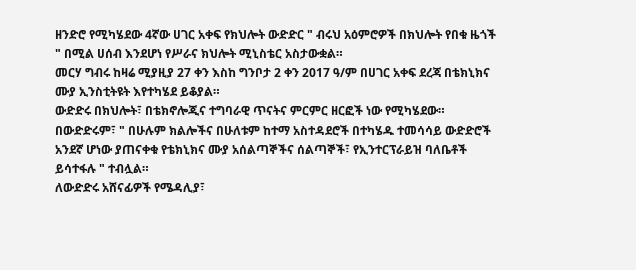ዘንድሮ የሚካሄደው 4ኛው ሀገር አቀፍ የክህሎት ውድድር " ብሩህ አዕምሮዎች በክህሎት የበቁ ዜጎች " በሚል ሀሰብ እንደሆነ የሥራና ክህሎት ሚኒስቴር አስታውቋል።
መርሃ ግብሩ ከዛሬ ሚያዚያ 27 ቀን እስከ ግንቦታ 2 ቀን 2017 ዓ/ም በሀገር አቀፍ ደረጃ በቴክኒክና ሙያ ኢንስቲትዩት እየተካሄደ ይቆያል።
ውድድሩ በክህሎት፣ በቴክኖሎጂና ተግባራዊ ጥናትና ምርምር ዘርፎች ነው የሚካሄደው።
በውድድሩም፣ " በሁሉም ክልሎችና በሁለቱም ከተማ አስተዳደሮች በተካሄዱ ተመሳሳይ ውድድሮች አንደኛ ሆነው ያጠናቀቁ የቴክኒክና ሙያ አሰልጣኞችና ሰልጣኞች፣ የኢንተርፕራይዝ ባለቤቶች ይሳተፋሉ " ተብሏል።
ለውድድሩ አሸናፊዎች የሜዳሊያ፣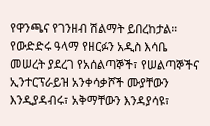የዋንጫና የገንዘብ ሽልማት ይበረከታል።
የውድድሩ ዓላማ የዘርፉን አዲስ እሳቤ መሠረት ያደረገ የአሰልጣኞች፣ የሠልጣኞችና ኢንተርፕራይዝ አንቀሳቃሾች ሙያቸውን እንዲያዳብሩ፣ አቅማቸውን እንዳያሳዩ፣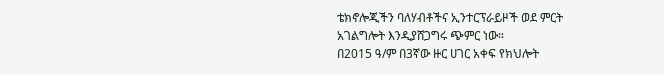ቴክኖሎጂችን ባለሃብቶችና ኢንተርፕራይዞች ወደ ምርት አገልግሎት እንዲያሸጋግሩ ጭምር ነው።
በ2015 ዓ/ም በ3ኛው ዙር ሀገር አቀፍ የክህሎት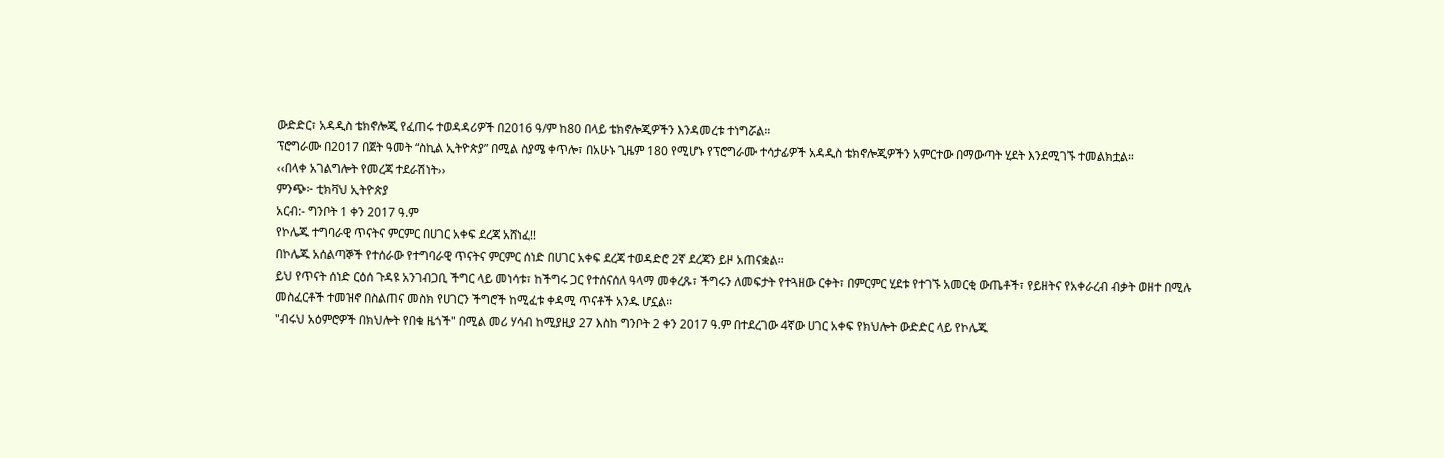ውድድር፣ አዳዲስ ቴክኖሎጂ የፈጠሩ ተወዳዳሪዎች በ2016 ዓ/ም ከ80 በላይ ቴክኖሎጂዎችን እንዳመረቱ ተነግሯል።
ፕሮግራሙ በ2017 በጀት ዓመት “ስኪል ኢትዮጵያ” በሚል ስያሜ ቀጥሎ፣ በአሁኑ ጊዜም 180 የሚሆኑ የፕሮግራሙ ተሳታፊዎች አዳዲስ ቴክኖሎጂዎችን አምርተው በማውጣት ሂደት እንደሚገኙ ተመልክቷል።
‹‹በላቀ አገልግሎት የመረጃ ተደራሽነት››
ምንጭ፦ ቲክቫህ ኢትዮጵያ
አርብ:- ግንቦት 1 ቀን 2017 ዓ.ም
የኮሌጁ ተግባራዊ ጥናትና ምርምር በሀገር አቀፍ ደረጃ አሸነፈ!!
በኮሌጁ አሰልጣኞች የተሰራው የተግባራዊ ጥናትና ምርምር ሰነድ በሀገር አቀፍ ደረጃ ተወዳድሮ 2ኛ ደረጃን ይዞ አጠናቋል፡፡
ይህ የጥናት ሰነድ ርዕሰ ጉዳዩ አንገብጋቢ ችግር ላይ መነሳቱ፣ ከችግሩ ጋር የተሰናሰለ ዓላማ መቀረጹ፣ ችግሩን ለመፍታት የተጓዘው ርቀት፣ በምርምር ሂደቱ የተገኙ አመርቂ ውጤቶች፣ የይዘትና የአቀራረብ ብቃት ወዘተ በሚሉ መስፈርቶች ተመዝኖ በስልጠና መስክ የሀገርን ችግሮች ከሚፈቱ ቀዳሚ ጥናቶች አንዱ ሆኗል፡፡
"ብሩህ አዕምሮዎች በክህሎት የበቁ ዜጎች" በሚል መሪ ሃሳብ ከሚያዚያ 27 እስከ ግንቦት 2 ቀን 2017 ዓ.ም በተደረገው 4ኛው ሀገር አቀፍ የክህሎት ውድድር ላይ የኮሌጁ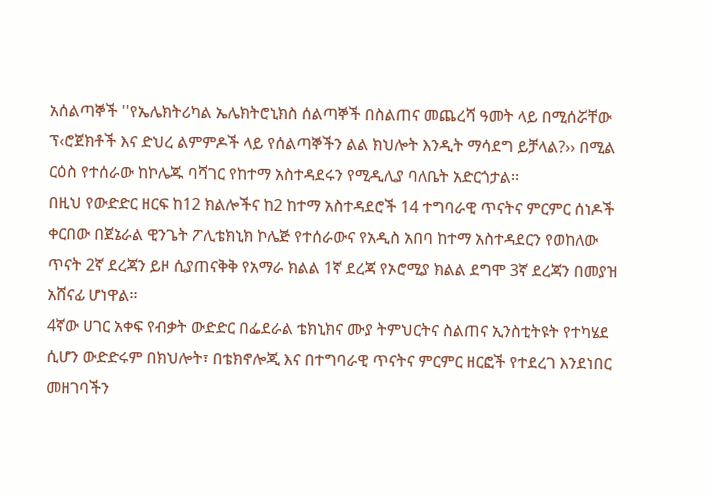አሰልጣኞች ''የኤሌክትሪካል ኤሌክትሮኒክስ ሰልጣኞች በስልጠና መጨረሻ ዓመት ላይ በሚሰሯቸው ፕ‹ሮጀክቶች እና ድህረ ልምምዶች ላይ የሰልጣኞችን ልል ክህሎት እንዲት ማሳደግ ይቻላል?›› በሚል ርዕስ የተሰራው ከኮሌጁ ባሻገር የከተማ አስተዳደሩን የሚዲሊያ ባለቤት አድርጎታል፡፡
በዚህ የውድድር ዘርፍ ከ12 ክልሎችና ከ2 ከተማ አስተዳደሮች 14 ተግባራዊ ጥናትና ምርምር ሰነዶች ቀርበው በጀኔራል ዊንጌት ፖሊቴክኒክ ኮሌጅ የተሰራውና የአዲስ አበባ ከተማ አስተዳደርን የወከለው ጥናት 2ኛ ደረጃን ይዞ ሲያጠናቅቅ የአማራ ክልል 1ኛ ደረጃ የኦሮሚያ ክልል ደግሞ 3ኛ ደረጃን በመያዝ አሸናፊ ሆነዋል፡፡
4ኛው ሀገር አቀፍ የብቃት ውድድር በፌደራል ቴክኒክና ሙያ ትምህርትና ስልጠና ኢንስቲትዩት የተካሄደ ሲሆን ውድድሩም በክህሎት፣ በቴክኖሎጂ እና በተግባራዊ ጥናትና ምርምር ዘርፎች የተደረገ እንደነበር መዘገባችን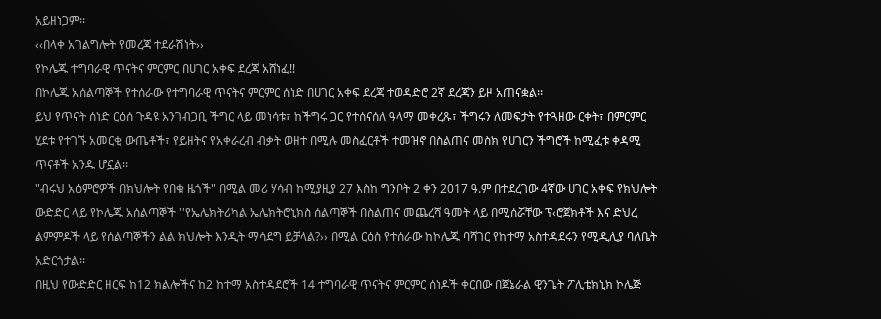አይዘነጋም፡፡
‹‹በላቀ አገልግሎት የመረጃ ተደራሽነት››
የኮሌጁ ተግባራዊ ጥናትና ምርምር በሀገር አቀፍ ደረጃ አሸነፈ!!
በኮሌጁ አሰልጣኞች የተሰራው የተግባራዊ ጥናትና ምርምር ሰነድ በሀገር አቀፍ ደረጃ ተወዳድሮ 2ኛ ደረጃን ይዞ አጠናቋል፡፡
ይህ የጥናት ሰነድ ርዕሰ ጉዳዩ አንገብጋቢ ችግር ላይ መነሳቱ፣ ከችግሩ ጋር የተሰናሰለ ዓላማ መቀረጹ፣ ችግሩን ለመፍታት የተጓዘው ርቀት፣ በምርምር ሂደቱ የተገኙ አመርቂ ውጤቶች፣ የይዘትና የአቀራረብ ብቃት ወዘተ በሚሉ መስፈርቶች ተመዝኖ በስልጠና መስክ የሀገርን ችግሮች ከሚፈቱ ቀዳሚ ጥናቶች አንዱ ሆኗል፡፡
"ብሩህ አዕምሮዎች በክህሎት የበቁ ዜጎች" በሚል መሪ ሃሳብ ከሚያዚያ 27 እስከ ግንቦት 2 ቀን 2017 ዓ.ም በተደረገው 4ኛው ሀገር አቀፍ የክህሎት ውድድር ላይ የኮሌጁ አሰልጣኞች ''የኤሌክትሪካል ኤሌክትሮኒክስ ሰልጣኞች በስልጠና መጨረሻ ዓመት ላይ በሚሰሯቸው ፕ‹ሮጀክቶች እና ድህረ ልምምዶች ላይ የሰልጣኞችን ልል ክህሎት እንዲት ማሳደግ ይቻላል?›› በሚል ርዕስ የተሰራው ከኮሌጁ ባሻገር የከተማ አስተዳደሩን የሚዲሊያ ባለቤት አድርጎታል፡፡
በዚህ የውድድር ዘርፍ ከ12 ክልሎችና ከ2 ከተማ አስተዳደሮች 14 ተግባራዊ ጥናትና ምርምር ሰነዶች ቀርበው በጀኔራል ዊንጌት ፖሊቴክኒክ ኮሌጅ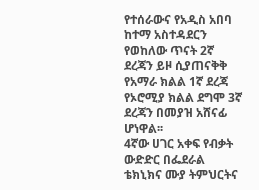የተሰራውና የአዲስ አበባ ከተማ አስተዳደርን የወከለው ጥናት 2ኛ ደረጃን ይዞ ሲያጠናቅቅ የአማራ ክልል 1ኛ ደረጃ የኦሮሚያ ክልል ደግሞ 3ኛ ደረጃን በመያዝ አሸናፊ ሆነዋል፡፡
4ኛው ሀገር አቀፍ የብቃት ውድድር በፌደራል ቴክኒክና ሙያ ትምህርትና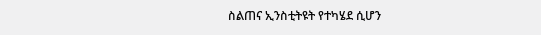ስልጠና ኢንስቲትዩት የተካሄደ ሲሆን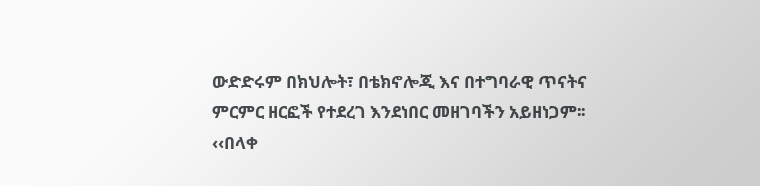ውድድሩም በክህሎት፣ በቴክኖሎጂ እና በተግባራዊ ጥናትና ምርምር ዘርፎች የተደረገ እንደነበር መዘገባችን አይዘነጋም፡፡
‹‹በላቀ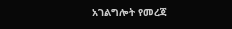አገልግሎት የመረጃ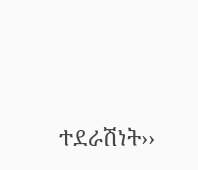ተደራሽነት››